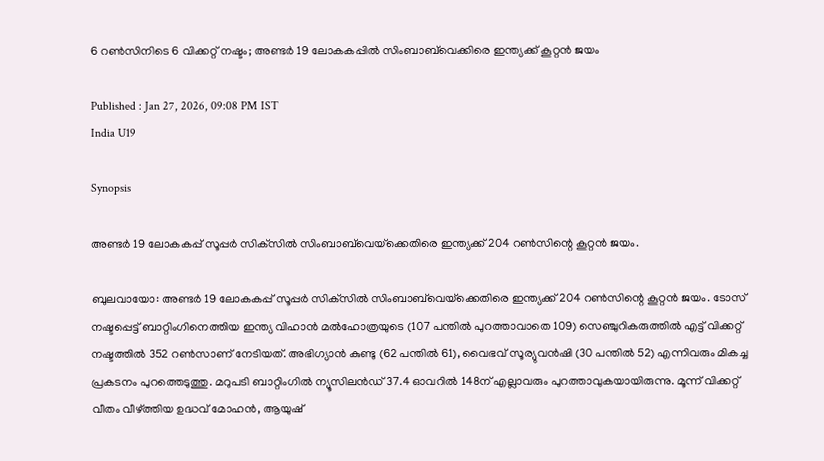6 റണ്‍സിനിടെ 6 വിക്കറ്റ് നഷ്ടം; അണ്ടര്‍ 19 ലോകകപ്പില്‍ സിംബാബ്‌വെക്കിരെ ഇന്ത്യക്ക് കൂറ്റന്‍ ജയം

Published : Jan 27, 2026, 09:08 PM IST
India U19

Synopsis

അണ്ടര്‍ 19 ലോകകപ്പ് സൂപ്പര്‍ സിക്‌സില്‍ സിംബാബ്‌വെയ്‌ക്കെതിരെ ഇന്ത്യക്ക് 204 റണ്‍സിന്റെ കൂറ്റന്‍ ജയം.

ബുലവായോ: അണ്ടര്‍ 19 ലോകകപ്പ് സൂപ്പര്‍ സിക്‌സില്‍ സിംബാബ്‌വെയ്‌ക്കെതിരെ ഇന്ത്യക്ക് 204 റണ്‍സിന്റെ കൂറ്റന്‍ ജയം. ടോസ് നഷ്ടപ്പെട്ട് ബാറ്റിംഗിനെത്തിയ ഇന്ത്യ വിഹാന്‍ മല്‍ഹോത്രയുടെ (107 പന്തില്‍ പുറത്താവാതെ 109) സെഞ്ചുറികരുത്തില്‍ എട്ട് വിക്കറ്റ് നഷ്ടത്തില്‍ 352 റണ്‍സാണ് നേടിയത്. അഭിഗ്യാന്‍ കുണ്ടു (62 പന്തില്‍ 61), വൈഭവ് സൂര്യുവന്‍ഷി (30 പന്തില്‍ 52) എന്നിവരും മികച്ച പ്രകടനം പുറത്തെടുത്തു. മറുപടി ബാറ്റിംഗില്‍ ന്യൂസിലന്‍ഡ് 37.4 ഓവറില്‍ 148ന് എല്ലാവരും പുറത്താവുകയായിരുന്നു. മൂന്ന് വിക്കറ്റ് വീതം വീഴ്ത്തിയ ഉദ്ധവ് മോഹന്‍, ആയുഷ്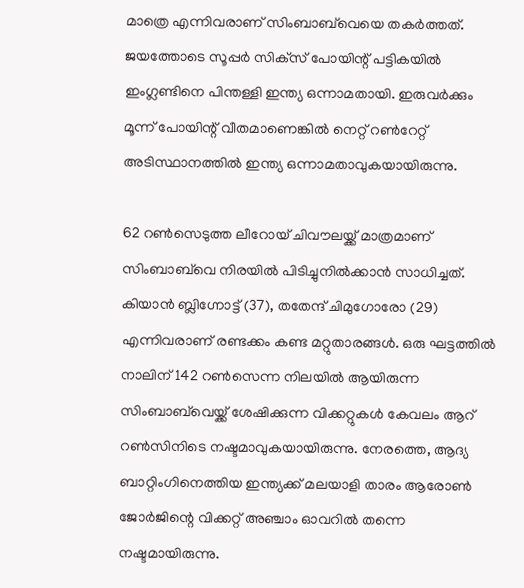മാത്രെ എന്നിവരാണ് സിംബാബ്‌വെയെ തകര്‍ത്തത്. ജയത്തോടെ സൂപ്പര്‍ സിക്‌സ് പോയിന്റ് പട്ടികയില്‍ ഇംഗ്ലണ്ടിനെ പിന്തള്ളി ഇന്ത്യ ഒന്നാമതായി. ഇരുവര്‍ക്കും മൂന്ന് പോയിന്റ് വീതമാണെങ്കില്‍ നെറ്റ് റണ്‍റേറ്റ് അടിസ്ഥാനത്തില്‍ ഇന്ത്യ ഒന്നാമതാവുകയായിരുന്നു.

62 റണ്‍സെടുത്ത ലീറോയ് ചിവൗലയ്ക്ക് മാത്രമാണ് സിംബാബ്‌വെ നിരയില്‍ പിടിച്ചുനില്‍ക്കാന്‍ സാധിച്ചത്. കിയാന്‍ ബ്ലിഗ്നോട്ട് (37), തതേന്ദ് ചിമുഗോരോ (29) എന്നിവരാണ് രണ്ടക്കം കണ്ട മറ്റുതാരങ്ങള്‍. ഒരു ഘട്ടത്തില്‍ നാലിന് 142 റണ്‍സെന്ന നിലയില്‍ ആയിരുന്ന സിംബാബ്‌വെയ്ക്ക് ശേഷിക്കുന്ന വിക്കറ്റുകള്‍ കേവലം ആറ് റണ്‍സിനിടെ നഷ്ടമാവുകയായിരുന്നു. നേരത്തെ, ആദ്യ ബാറ്റിംഗിനെത്തിയ ഇന്ത്യക്ക് മലയാളി താരം ആരോണ്‍ ജോര്‍ജിന്റെ വിക്കറ്റ് അഞ്ചാം ഓവറില്‍ തന്നെ നഷ്ടമായിരുന്നു.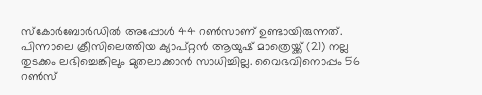സ്‌കോര്‍ബോര്‍ഡില്‍ അപ്പോള്‍ 44 റണ്‍സാണ് ഉണ്ടായിരുന്നത്. പിന്നാലെ ക്രീസിലെത്തിയ ക്യാപ്റ്റന്‍ ആയുഷ് മാത്രെയ്ക്ക് (21) നല്ല തുടക്കം ലഭിച്ചെങ്കിലും മുതലാക്കാന്‍ സാധിച്ചില്ല. വൈഭവിനൊപ്പം 56 റണ്‍സ്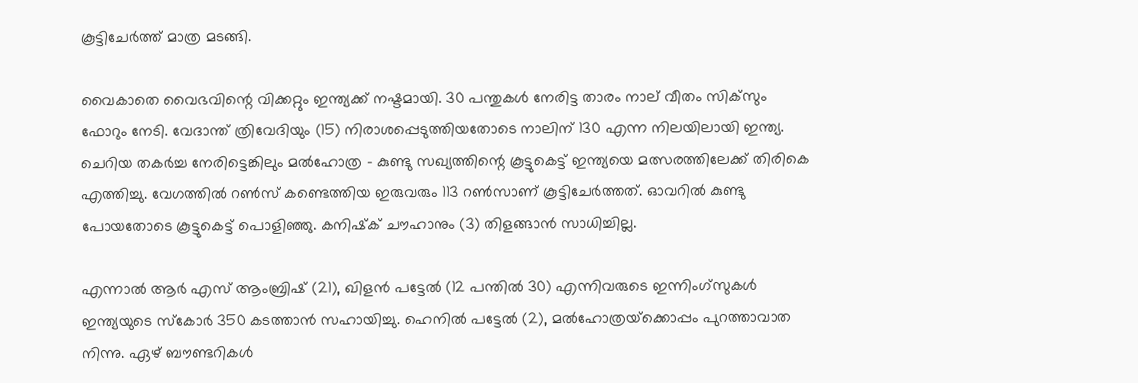കൂട്ടിചേര്‍ത്ത് മാത്ര മടങ്ങി.

വൈകാതെ വൈഭവിന്റെ വിക്കറ്റും ഇന്ത്യക്ക് നഷ്ടമായി. 30 പന്തുകള്‍ നേരിട്ട താരം നാല് വീതം സിക്‌സും ഫോറും നേടി. വേദാന്ത് ത്രിവേദിയും (15) നിരാശപ്പെടുത്തിയതോടെ നാലിന് 130 എന്ന നിലയിലായി ഇന്ത്യ. ചെറിയ തകര്‍ച്ച നേരിട്ടെങ്കിലും മല്‍ഹോത്ര - കുണ്ടു സഖ്യത്തിന്റെ കൂട്ടുകെട്ട് ഇന്ത്യയെ മത്സരത്തിലേക്ക് തിരികെ എത്തിച്ചു. വേഗത്തില്‍ റണ്‍സ് കണ്ടെത്തിയ ഇരുവരും 113 റണ്‍സാണ് കൂട്ടിചേര്‍ത്തത്. ഓവറില്‍ കുണ്ടു പോയതോടെ കൂട്ടുകെട്ട് പൊളിഞ്ഞു. കനിഷ്‌ക് ചൗഹാനും (3) തിളങ്ങാന്‍ സാധിച്ചില്ല.

എന്നാല്‍ ആര്‍ എസ് ആംബ്രിഷ് (21), ഖിളന്‍ പട്ടേല്‍ (12 പന്തില്‍ 30) എന്നിവരുടെ ഇന്നിംഗ്‌സുകള്‍ ഇന്ത്യയുടെ സ്‌കോര്‍ 350 കടത്താന്‍ സഹായിച്ചു. ഹെനില്‍ പട്ടേല്‍ (2), മല്‍ഹോത്രയ്‌ക്കൊപ്പം പുറത്താവാത നിന്നു. ഏഴ് ബൗണ്ടറികള്‍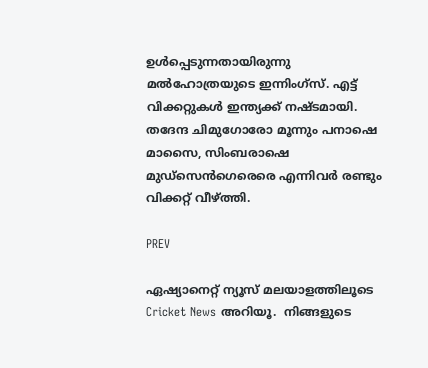ഉള്‍പ്പെടുന്നതായിരുന്നു മല്‍ഹോത്രയുടെ ഇന്നിംഗ്‌സ്. എട്ട് വിക്കറ്റുകള്‍ ഇന്ത്യക്ക് നഷ്ടമായി. തദേന്ദ ചിമുഗോരോ മൂന്നും പനാഷെ മാസൈ, സിംബരാഷെ മുഡ്സെന്‍ഗെരെരെ എന്നിവര്‍ രണ്ടും വിക്കറ്റ് വീഴ്ത്തി.

PREV

ഏഷ്യാനെറ്റ് ന്യൂസ് മലയാളത്തിലൂടെ  Cricket News അറിയൂ.  നിങ്ങളുടെ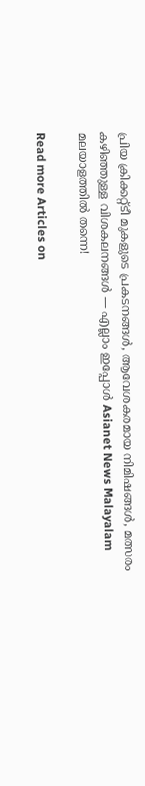പ്രിയ ക്രിക്കറ്റ്ടീ മുകളുടെ പ്രകടനങ്ങൾ, ആവേശകരമായ നിമിഷങ്ങൾ, മത്സരം കഴിഞ്ഞുള്ള വിശകലനങ്ങൾ — എല്ലാം ഇപ്പോൾ Asianet News Malayalam മലയാളത്തിൽ തന്നെ!

Read more Articles on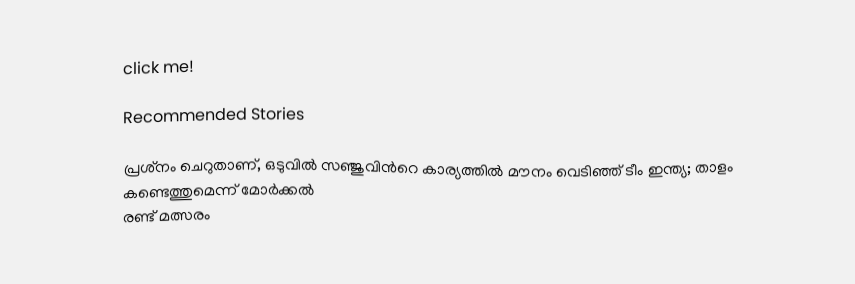click me!

Recommended Stories

പ്രശ്‌നം ചെറുതാണ്, ഒടുവില്‍ സഞ്ജുവിന്‍റെ കാര്യത്തില്‍ മൗനം വെടിഞ്ഞ് ടീം ഇന്ത്യ; താളം കണ്ടെത്തുമെന്ന് മോര്‍ക്കല്‍
രണ്ട് മത്സരം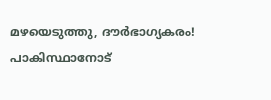മഴയെടുത്തു, ദൗര്‍ഭാഗ്യകരം! പാകിസ്ഥാനോട്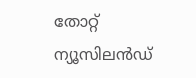തോറ്റ് ന്യൂസിലന്‍ഡ്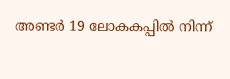അണ്ടര്‍ 19 ലോകകപ്പില്‍ നിന്ന്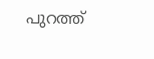പുറത്ത്